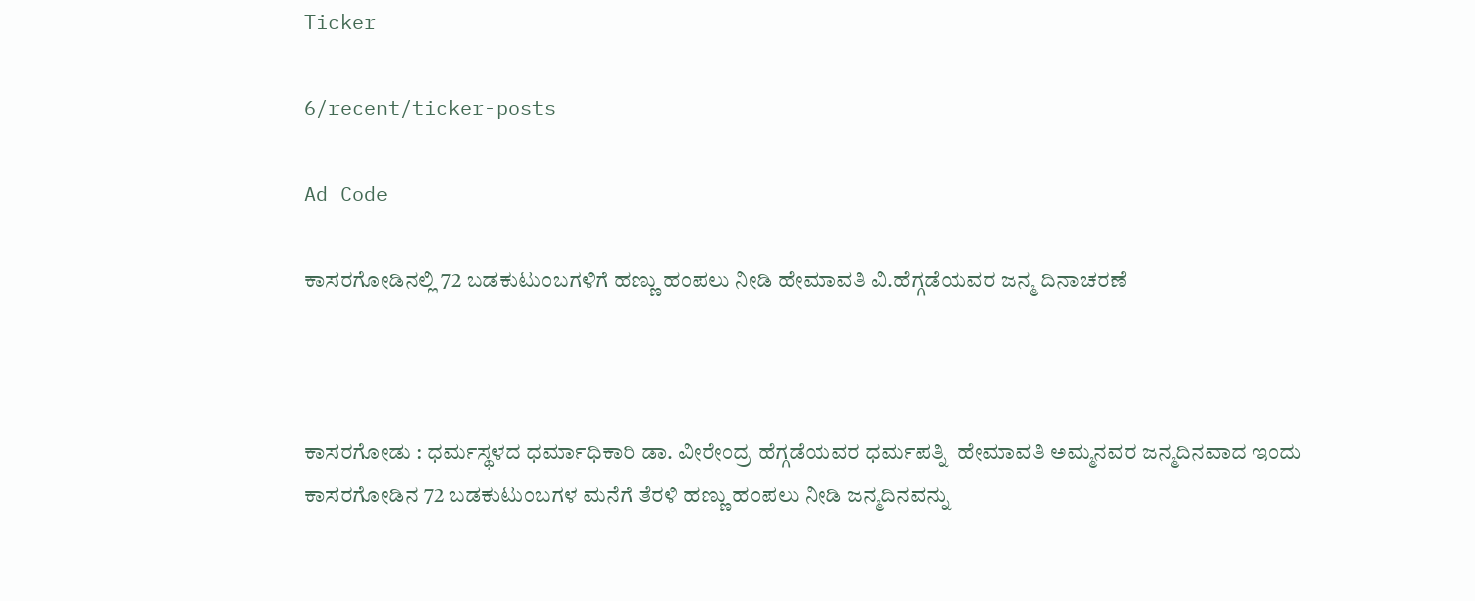Ticker

6/recent/ticker-posts

Ad Code

ಕಾಸರಗೋಡಿನಲ್ಲಿ 72 ಬಡಕುಟುಂಬಗಳಿಗೆ ಹಣ್ಣು ಹಂಪಲು ನೀಡಿ ಹೇಮಾವತಿ ವಿ.ಹೆಗ್ಗಡೆಯವರ ಜನ್ಮ ದಿನಾಚರಣೆ



ಕಾಸರಗೋಡು : ಧರ್ಮಸ್ಥಳದ ಧರ್ಮಾಧಿಕಾರಿ ಡಾ. ವೀರೇಂದ್ರ ಹೆಗ್ಗಡೆಯವರ ಧರ್ಮಪತ್ನಿ  ಹೇಮಾವತಿ ಅಮ್ಮನವರ ಜನ್ಮದಿನವಾದ ಇಂದು ಕಾಸರಗೋಡಿನ 72 ಬಡಕುಟುಂಬಗಳ ಮನೆಗೆ ತೆರಳಿ ಹಣ್ಣು ಹಂಪಲು ನೀಡಿ ಜನ್ಮದಿನವನ್ನು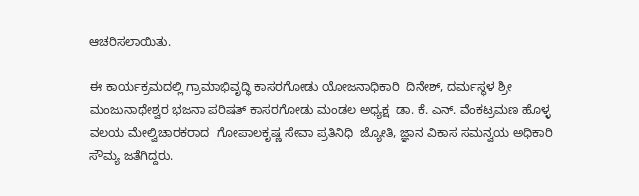ಆಚರಿಸಲಾಯಿತು.

ಈ ಕಾರ್ಯಕ್ರಮದಲ್ಲಿ ಗ್ರಾಮಾಭಿವೃದ್ಧಿ ಕಾಸರಗೋಡು ಯೋಜನಾಧಿಕಾರಿ  ದಿನೇಶ್, ದರ್ಮಸ್ಥಳ ಶ್ರೀ ಮಂಜುನಾಥೇಶ್ವರ ಭಜನಾ ಪರಿಷತ್ ಕಾಸರಗೋಡು ಮಂಡಲ ಅಧ್ಯಕ್ಷ  ಡಾ. ಕೆ. ಎನ್. ವೆಂಕಟ್ರಮಣ ಹೊಳ್ಳ  ವಲಯ ಮೇಲ್ವಿಚಾರಕರಾದ  ಗೋಪಾಲಕೃಷ್ಣ ಸೇವಾ ಪ್ರತಿನಿಧಿ  ಜ್ಯೋತಿ, ಜ್ಞಾನ ವಿಕಾಸ ಸಮನ್ವಯ ಅಧಿಕಾರಿ ಸೌಮ್ಯ ಜತೆಗಿದ್ದರು.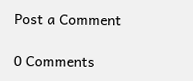Post a Comment

0 Comments